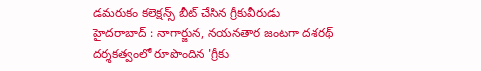డమరుకం కలెక్షన్స్ బీట్ చేసిన గ్రీకువీరుడు
హైదరాబాద్ : నాగార్జున, నయనతార జంటగా దశరథ్ దర్శకత్వంలో రూపొందిన 'గ్రీకు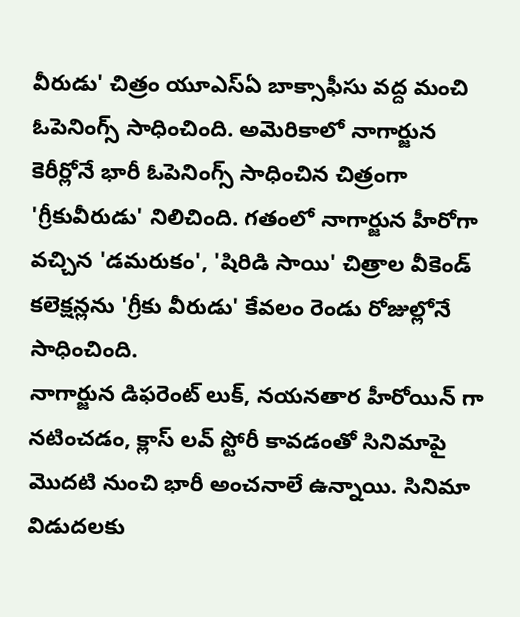వీరుడు' చిత్రం యూఎస్ఏ బాక్సాఫీసు వద్ద మంచి ఓపెనింగ్స్ సాధించింది. అమెరికాలో నాగార్జున కెరీర్లోనే భారీ ఓపెనింగ్స్ సాధించిన చిత్రంగా 'గ్రీకువీరుడు' నిలిచింది. గతంలో నాగార్జున హీరోగా వచ్చిన 'డమరుకం', 'షిరిడి సాయి' చిత్రాల వీకెండ్ కలెక్షన్లను 'గ్రీకు వీరుడు' కేవలం రెండు రోజుల్లోనే సాధించింది.
నాగార్జున డిఫరెంట్ లుక్, నయనతార హీరోయిన్ గా నటించడం, క్లాస్ లవ్ స్టోరీ కావడంతో సినిమాపై మొదటి నుంచి భారీ అంచనాలే ఉన్నాయి. సినిమా విడుదలకు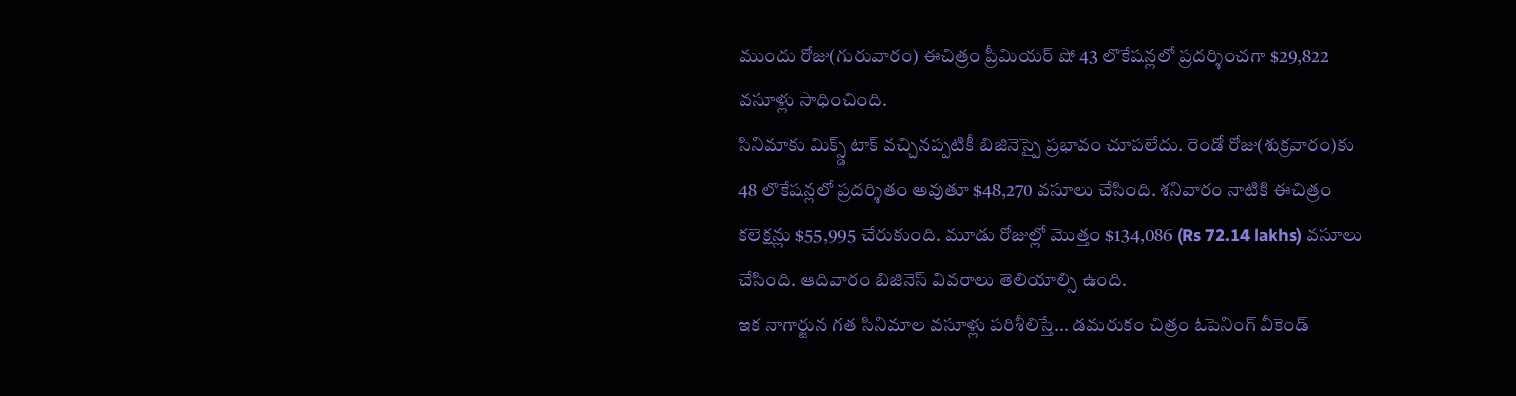ముందు రోజు(గురువారం) ఈచిత్రం ప్రీమియర్ షో 43 లొకేషన్లలో ప్రదర్శించగా $29,822 వసూళ్లు సాధించింది.
సినిమాకు మిక్స్డ్ టాక్ వచ్చినప్పటికీ బిజినెస్పై ప్రభావం చూపలేదు. రెండో రోజు(శుక్రవారం)కు 48 లొకేషన్లలో ప్రదర్శితం అవుతూ $48,270 వసూలు చేసింది. శనివారం నాటికి ఈచిత్రం కలెక్షన్లు $55,995 చేరుకుంది. మూడు రోజుల్లో మొత్తం $134,086 (Rs 72.14 lakhs) వసూలు చేసింది. ఆదివారం బిజినెస్ వివరాలు తెలియాల్సి ఉంది.
ఇక నాగార్జున గత సినిమాల వసూళ్లు పరిశీలిస్తే... డమరుకం చిత్రం ఓపెనింగ్ వీకెండ్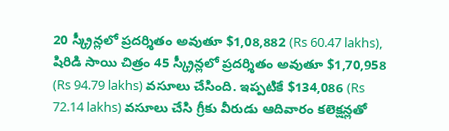20 స్క్రీన్లలో ప్రదర్శితం అవుతూ $1,08,882 (Rs 60.47 lakhs), షిరిడి సాయి చిత్రం 45 స్క్రీన్లలో ప్రదర్శితం అవుతూ $1,70,958 (Rs 94.79 lakhs) వసూలు చేసింది. ఇప్పటికే $134,086 (Rs 72.14 lakhs) వసూలు చేసి గ్రీకు వీరుడు ఆదివారం కలెక్షన్లతో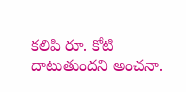కలిపి రూ. కోటి దాటుతుందని అంచనా.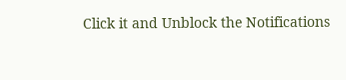Click it and Unblock the Notifications